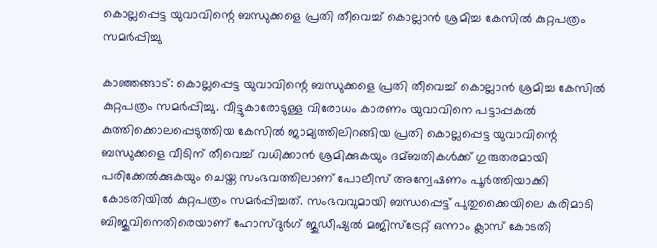കൊല്ലപ്പെട്ട യുവാവിന്റെ ബന്ധുക്കളെ പ്രതി തീവെച്ച്‌ കൊല്ലാന്‍ ശ്രമിച്ച കേസില്‍ കുറ്റപത്രം സമര്‍പ്പിച്ചു

കാഞ്ഞങ്ങാട്: കൊല്ലപ്പെട്ട യുവാവിന്റെ ബന്ധുക്കളെ പ്രതി തീവെച്ച്‌ കൊല്ലാന്‍ ശ്രമിച്ച കേസില്‍ കുറ്റപത്രം സമര്‍പ്പിച്ചു. വീട്ടുകാരോടുള്ള വിരോധം കാരണം യുവാവിനെ പട്ടാപ്പകല്‍ കുത്തിക്കൊലപ്പെടുത്തിയ കേസില്‍ ജാമ്യത്തിലിറങ്ങിയ പ്രതി കൊല്ലപ്പെട്ട യുവാവിന്റെ ബന്ധുക്കളെ വീടിന് തീവെച്ച്‌ വധിക്കാന്‍ ശ്രമിക്കുകയും ദമ്ബതികള്‍ക്ക് ഗുരുതരമായി പരിക്കേല്‍ക്കുകയും ചെയ്ത സംഭവത്തിലാണ് പോലീസ് അന്വേഷണം പൂര്‍ത്തിയാക്കി കോടതിയില്‍ കുറ്റപത്രം സമര്‍പ്പിച്ചത്. സംഭവവുമായി ബന്ധപ്പെട്ട് പുതുക്കൈയിലെ കരിമാടി ബിജുവിനെതിരെയാണ് ഹോസ്ദുര്‍ഗ് ജുഡീഷ്യല്‍ മജിസ്‌ട്രേറ്റ് ഒന്നാം ക്ലാസ് കോടതി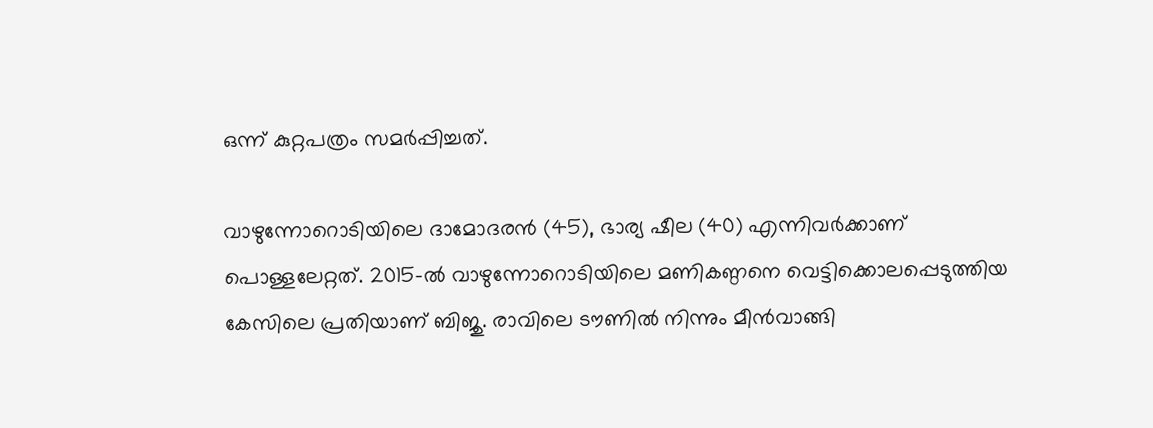ഒന്ന് കുറ്റപത്രം സമര്‍പ്പിച്ചത്.

വാഴുന്നോറൊടിയിലെ ദാമോദരന്‍ (45), ഭാര്യ ഷീല (40) എന്നിവര്‍ക്കാണ് പൊള്ളലേറ്റത്. 2015-ല്‍ വാഴുന്നോറൊടിയിലെ മണികണ്ഠനെ വെട്ടിക്കൊലപ്പെടുത്തിയ കേസിലെ പ്രതിയാണ് ബിജു. രാവിലെ ടൗണില്‍ നിന്നും മീന്‍വാങ്ങി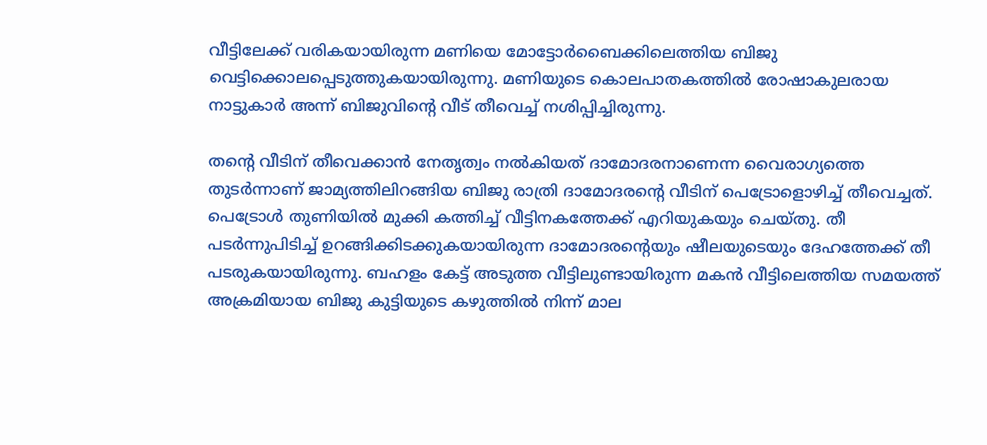വീട്ടിലേക്ക് വരികയായിരുന്ന മണിയെ മോട്ടോര്‍ബൈക്കിലെത്തിയ ബിജു വെട്ടിക്കൊലപ്പെടുത്തുകയായിരുന്നു. മണിയുടെ കൊലപാതകത്തില്‍ രോഷാകുലരായ നാട്ടുകാര്‍ അന്ന് ബിജുവിന്റെ വീട് തീവെച്ച്‌ നശിപ്പിച്ചിരുന്നു.

തന്റെ വീടിന് തീവെക്കാന്‍ നേതൃത്വം നല്‍കിയത് ദാമോദരനാണെന്ന വൈരാഗ്യത്തെ തുടര്‍ന്നാണ് ജാമ്യത്തിലിറങ്ങിയ ബിജു രാത്രി ദാമോദരന്റെ വീടിന് പെട്രോളൊഴിച്ച്‌ തീവെച്ചത്. പെട്രോള്‍ തുണിയില്‍ മുക്കി കത്തിച്ച്‌ വീട്ടിനകത്തേക്ക് എറിയുകയും ചെയ്തു. തീ പടര്‍ന്നുപിടിച്ച്‌ ഉറങ്ങിക്കിടക്കുകയായിരുന്ന ദാമോദരന്റെയും ഷീലയുടെയും ദേഹത്തേക്ക് തീ പടരുകയായിരുന്നു. ബഹളം കേട്ട് അടുത്ത വീട്ടിലുണ്ടായിരുന്ന മകന്‍ വീട്ടിലെത്തിയ സമയത്ത് അക്രമിയായ ബിജു കുട്ടിയുടെ കഴുത്തില്‍ നിന്ന് മാല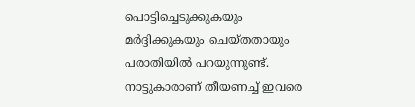പൊട്ടിച്ചെടുക്കുകയും മര്‍ദ്ദിക്കുകയും ചെയ്തതായും പരാതിയില്‍ പറയുന്നുണ്ട്. നാട്ടുകാരാണ് തീയണച്ച്‌ ഇവരെ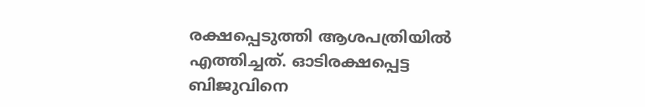രക്ഷപ്പെടുത്തി ആശപത്രിയില്‍ എത്തിച്ചത്. ഓടിരക്ഷപ്പെട്ട ബിജുവിനെ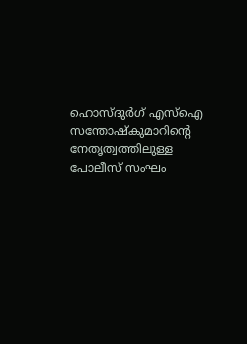ഹൊസ്ദുര്‍ഗ് എസ്‌ഐ സന്തോഷ്‌കുമാറിന്റെ നേതൃത്വത്തിലുള്ള പോലീസ് സംഘം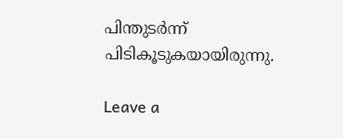പിന്തുടര്‍ന്ന് പിടികൂടുകയായിരുന്നു.

Leave a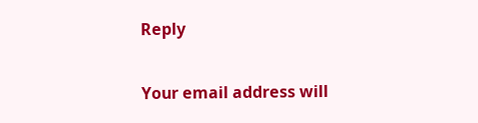Reply

Your email address will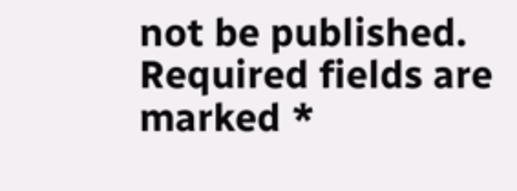not be published. Required fields are marked *